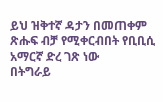ይህ ዝቅተኛ ዳታን በመጠቀም ጽሑፍ ብቻ የሚቀርብበት የቢቢሲ አማርኛ ድረ ገጽ ነው
በትግራይ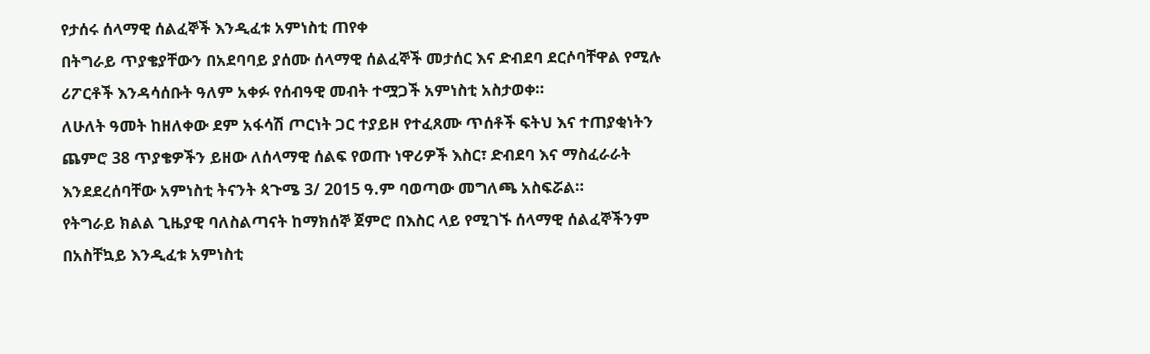የታሰሩ ሰላማዊ ሰልፈኞች እንዲፈቱ አምነስቲ ጠየቀ
በትግራይ ጥያቄያቸውን በአደባባይ ያሰሙ ሰላማዊ ሰልፈኞች መታሰር እና ድብደባ ደርሶባቸዋል የሚሉ ሪፖርቶች እንዳሳሰቡት ዓለም አቀፉ የሰብዓዊ መብት ተሟጋች አምነስቲ አስታወቀ።
ለሁለት ዓመት ከዘለቀው ደም አፋሳሽ ጦርነት ጋር ተያይዞ የተፈጸሙ ጥሰቶች ፍትህ እና ተጠያቂነትን ጨምሮ 38 ጥያቄዎችን ይዘው ለሰላማዊ ሰልፍ የወጡ ነዋሪዎች እስር፣ ድብደባ እና ማስፈራራት እንደደረሰባቸው አምነስቲ ትናንት ጳጉሜ 3/ 2015 ዓ.ም ባወጣው መግለጫ አስፍሯል።
የትግራይ ክልል ጊዜያዊ ባለስልጣናት ከማክሰኞ ጀምሮ በእስር ላይ የሚገኙ ሰላማዊ ሰልፈኞችንም በአስቸኳይ እንዲፈቱ አምነስቲ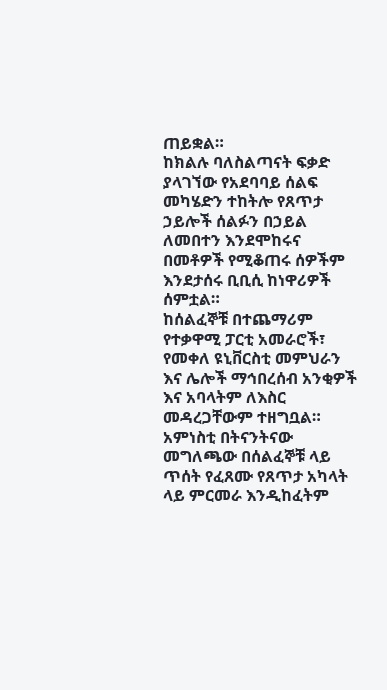ጠይቋል።
ከክልሉ ባለስልጣናት ፍቃድ ያላገኘው የአደባባይ ሰልፍ መካሄድን ተከትሎ የጸጥታ ኃይሎች ሰልፉን በኃይል ለመበተን እንደሞከሩና በመቶዎች የሚቆጠሩ ሰዎችም እንደታሰሩ ቢቢሲ ከነዋሪዎች ሰምቷል።
ከሰልፈኞቹ በተጨማሪም የተቃዋሚ ፓርቲ አመራሮች፣ የመቀለ ዩኒቨርስቲ መምህራን እና ሌሎች ማኅበረሰብ አንቂዎች እና አባላትም ለእስር መዳረጋቸውም ተዘግቧል።
አምነስቲ በትናንትናው መግለጫው በሰልፈኞቹ ላይ ጥሰት የፈጸሙ የጸጥታ አካላት ላይ ምርመራ እንዲከፈትም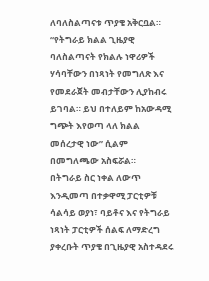ለባለስልጣናቱ ጥያቄ አቅርቧል።
“የትግራይ ክልል ጊዜያዊ ባለስልጣናት የክልሉ ነዋሪዎች ሃሳባቸውን በነጻነት የመግለጽ እና የመደራጀት መብታቸውን ሊያከብሩ ይገባል። ይህ በተለይም ከአውዳሚ ግጭት እየወጣ ላለ ክልል መሰረታዊ ነው” ሲልም በመግለጫው አስፍሯል።
በትግራይ ስር ነቀል ለውጥ እንዲመጣ በተቃዋሚ ፓርቲዎቹ ሳልሳይ ወያነ፣ ባይቶና እና የትግራይ ነጻነት ፓርቲዎች ሰልፍ ለማድረግ ያቀረቡት ጥያቄ በጊዜያዊ አስተዳደሩ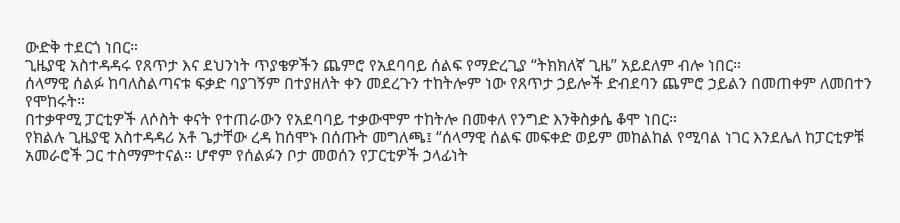ውድቅ ተደርጎ ነበር።
ጊዜያዊ አስተዳዳሩ የጸጥታ እና ደህንነት ጥያቄዎችን ጨምሮ የአደባባይ ሰልፍ የማድረጊያ “ትክክለኛ ጊዜ” አይደለም ብሎ ነበር።
ሰላማዊ ሰልፉ ከባለስልጣናቱ ፍቃድ ባያገኝም በተያዘለት ቀን መደረጉን ተከትሎም ነው የጸጥታ ኃይሎች ድብደባን ጨምሮ ኃይልን በመጠቀም ለመበተን የሞከሩት።
በተቃዋሚ ፓርቲዎች ለሶስት ቀናት የተጠራውን የአደባባይ ተቃውሞም ተከትሎ በመቀለ የንግድ እንቅስቃሴ ቆሞ ነበር።
የክልሉ ጊዜያዊ አስተዳዳሪ አቶ ጌታቸው ረዳ ከሰሞኑ በሰጡት መግለጫ፤ “ሰላማዊ ሰልፍ መፍቀድ ወይም መከልከል የሚባል ነገር እንደሌለ ከፓርቲዎቹ አመራሮች ጋር ተስማምተናል። ሆኖም የሰልፉን ቦታ መወሰን የፓርቲዎች ኃላፊነት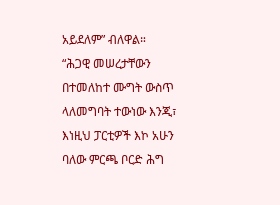አይደለም” ብለዋል።
“ሕጋዊ መሠረታቸውን በተመለከተ ሙግት ውስጥ ላለመግባት ተውነው እንጂ፣ እነዚህ ፓርቲዎች እኮ አሁን ባለው ምርጫ ቦርድ ሕግ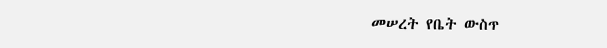መሠረት የቤት ውስጥ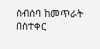ስብሰባ ከመጥራት በስተቀር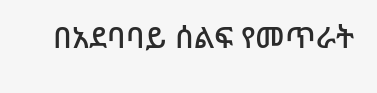በአደባባይ ሰልፍ የመጥራት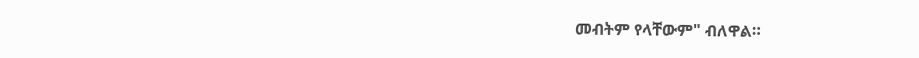መብትም የላቸውም" ብለዋል።